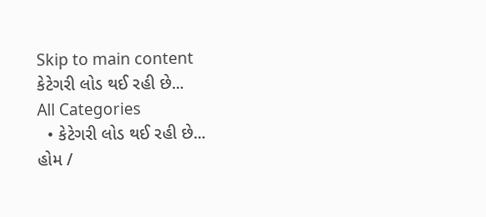Skip to main content
કેટેગરી લોડ થઈ રહી છે...
All Categories
  • કેટેગરી લોડ થઈ રહી છે...
હોમ /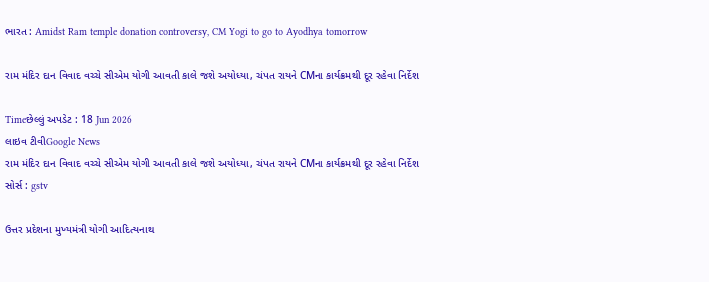ભારત : Amidst Ram temple donation controversy, CM Yogi to go to Ayodhya tomorrow

રામ મંદિર દાન વિવાદ વચ્ચે સીએમ યોગી આવતી કાલે જશે અયોધ્યા, ચંપત રાયને CMના કાર્યક્રમથી દૂર રહેવા નિર્દેશ

Timeછેલ્લું અપડેટ : 18 Jun 2026
લાઇવ ટીવીGoogle News
રામ મંદિર દાન વિવાદ વચ્ચે સીએમ યોગી આવતી કાલે જશે અયોધ્યા, ચંપત રાયને CMના કાર્યક્રમથી દૂર રહેવા નિર્દેશ
સોર્સ : gstv

ઉત્તર પ્રદેશના મુખ્યમંત્રી યોગી આદિત્યનાથ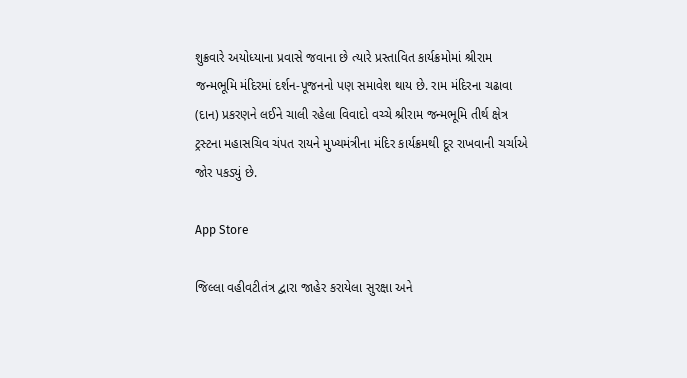શુક્રવારે અયોધ્યાના પ્રવાસે જવાના છે ત્યારે પ્રસ્તાવિત કાર્યક્રમોમાં શ્રીરામ જન્મભૂમિ મંદિરમાં દર્શન-પૂજનનો પણ સમાવેશ થાય છે. રામ મંદિરના ચઢાવા (દાન) પ્રકરણને લઈને ચાલી રહેલા વિવાદો વચ્ચે શ્રીરામ જન્મભૂમિ તીર્થ ક્ષેત્ર ટ્રસ્ટના મહાસચિવ ચંપત રાયને મુખ્યમંત્રીના મંદિર કાર્યક્રમથી દૂર રાખવાની ચર્ચાએ જોર પકડ્યું છે.

App Store

જિલ્લા વહીવટીતંત્ર દ્વારા જાહેર કરાયેલા સુરક્ષા અને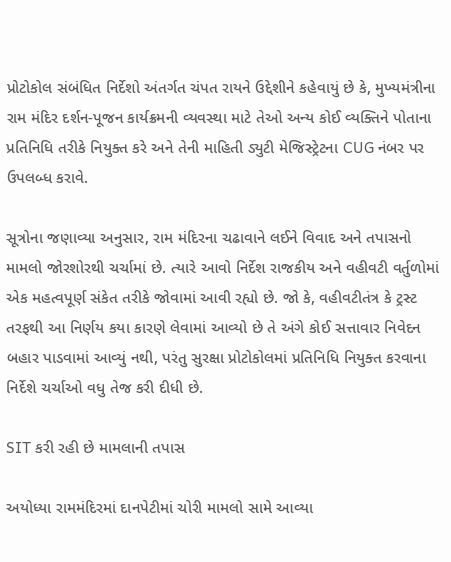પ્રોટોકોલ સંબંધિત નિર્દેશો અંતર્ગત ચંપત રાયને ઉદ્દેશીને કહેવાયું છે કે, મુખ્યમંત્રીના રામ મંદિર દર્શન-પૂજન કાર્યક્રમની વ્યવસ્થા માટે તેઓ અન્ય કોઈ વ્યક્તિને પોતાના પ્રતિનિધિ તરીકે નિયુક્ત કરે અને તેની માહિતી ડ્યુટી મેજિસ્ટ્રેટના CUG નંબર પર ઉપલબ્ધ કરાવે.

સૂત્રોના જણાવ્યા અનુસાર, રામ મંદિરના ચઢાવાને લઈને વિવાદ અને તપાસનો મામલો જોરશોરથી ચર્ચામાં છે. ત્યારે આવો નિર્દેશ રાજકીય અને વહીવટી વર્તુળોમાં એક મહત્વપૂર્ણ સંકેત તરીકે જોવામાં આવી રહ્યો છે. જો કે, વહીવટીતંત્ર કે ટ્રસ્ટ તરફથી આ નિર્ણય કયા કારણે લેવામાં આવ્યો છે તે અંગે કોઈ સત્તાવાર નિવેદન બહાર પાડવામાં આવ્યું નથી, પરંતુ સુરક્ષા પ્રોટોકોલમાં પ્રતિનિધિ નિયુક્ત કરવાના નિર્દેશે ચર્ચાઓ વધુ તેજ કરી દીધી છે.

SIT કરી રહી છે મામલાની તપાસ

અયોધ્યા રામમંદિરમાં દાનપેટીમાં ચોરી મામલો સામે આવ્યા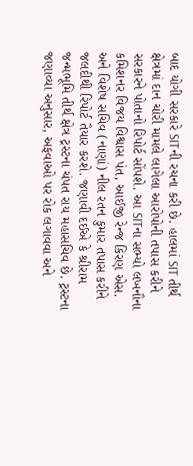બાદ યોગી સરકારે SITની રચના કરી છે. હાલમાં SIT તીર્થ ક્ષેત્રમાં દાન ચોરી મામલે લાગેલા આરોપોની તપાસ કરીને સરકારને પોતાનો રિપોર્ટ સોંપશે. આ SITના સભ્યો લખનૌના કમિશનર વિજય વિશ્વાસ પંત, આઈજી રેન્જ કિરણ એસ. અને વિશેષ સચિવ (નાણાં) નીલ રતન કુમાર તપાસ કરીને જલદીથી રિપોર્ટ તૈયાર કરશે. જણાવી દઈએ કે શ્રીરામ જન્મભૂમિ તીર્થ ક્ષેત્ર ટ્રસ્ટના ચંપત રાય મહાસચિવ છે. ટ્રસ્ટના જણાવ્યા અનુસાર, અફવાઓ પર રોક લગાવવા અને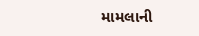મામલાની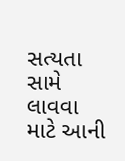સત્યતા સામે લાવવા માટે આની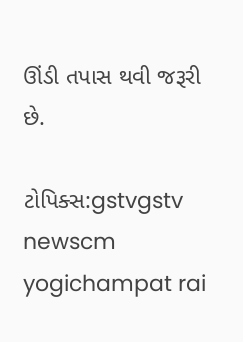ઊંડી તપાસ થવી જરૂરી છે.

ટોપિક્સ:gstvgstv newscm yogichampat rai